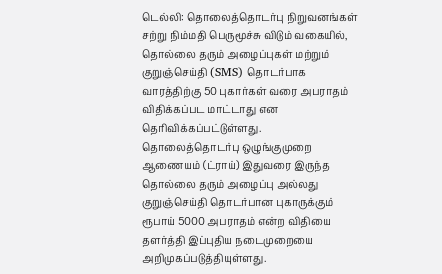டெல்லி: தொலைத்தொடர்பு நிறுவனங்கள் சற்று நிம்மதி பெருமூச்சு விடும் வகையில், தொல்லை தரும் அழைப்புகள் மற்றும் குறுஞ்செய்தி (SMS) தொடர்பாக வாரத்திற்கு 50 புகார்கள் வரை அபராதம் விதிக்கப்பட மாட்டாது என தெரிவிக்கப்பட்டுள்ளது.
தொலைத்தொடர்பு ஒழுங்குமுறை ஆணையம் (ட்ராய்) இதுவரை இருந்த தொல்லை தரும் அழைப்பு அல்லது குறுஞ்செய்தி தொடர்பான புகாருக்கும் ரூபாய் 5000 அபராதம் என்ற விதியை தளர்த்தி இப்புதிய நடைமுறையை அறிமுகப்படுத்தியுள்ளது.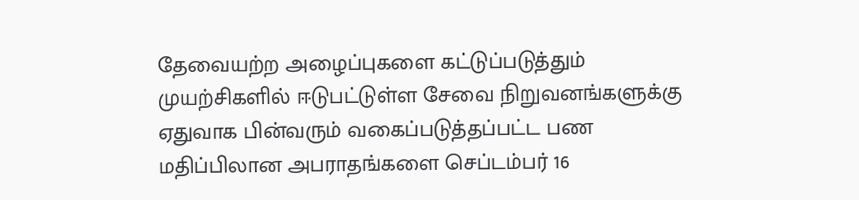தேவையற்ற அழைப்புகளை கட்டுப்படுத்தும் முயற்சிகளில் ஈடுபட்டுள்ள சேவை நிறுவனங்களுக்கு ஏதுவாக பின்வரும் வகைப்படுத்தப்பட்ட பண மதிப்பிலான அபராதங்களை செப்டம்பர் 16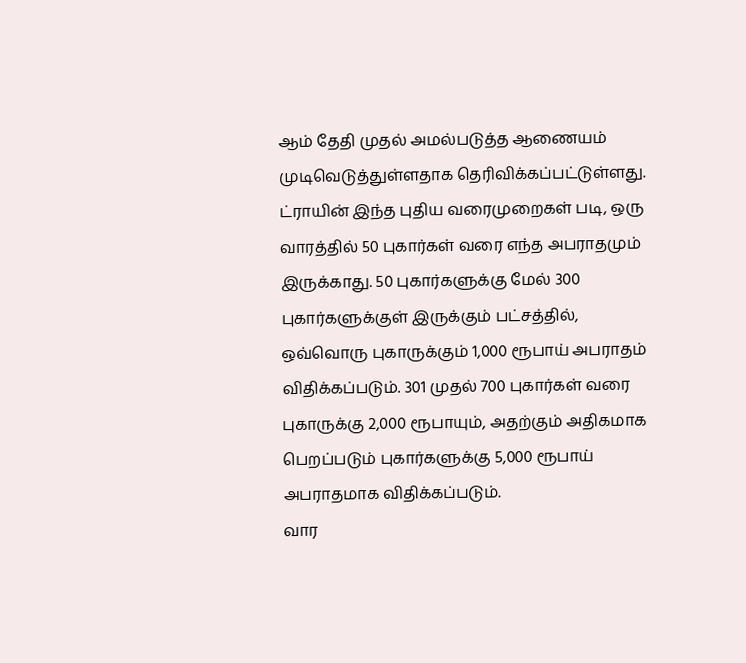ஆம் தேதி முதல் அமல்படுத்த ஆணையம் முடிவெடுத்துள்ளதாக தெரிவிக்கப்பட்டுள்ளது.
ட்ராயின் இந்த புதிய வரைமுறைகள் படி, ஒரு வாரத்தில் 50 புகார்கள் வரை எந்த அபராதமும் இருக்காது. 50 புகார்களுக்கு மேல் 300 புகார்களுக்குள் இருக்கும் பட்சத்தில், ஒவ்வொரு புகாருக்கும் 1,000 ரூபாய் அபராதம் விதிக்கப்படும். 301 முதல் 700 புகார்கள் வரை புகாருக்கு 2,000 ரூபாயும், அதற்கும் அதிகமாக பெறப்படும் புகார்களுக்கு 5,000 ரூபாய் அபராதமாக விதிக்கப்படும்.
வார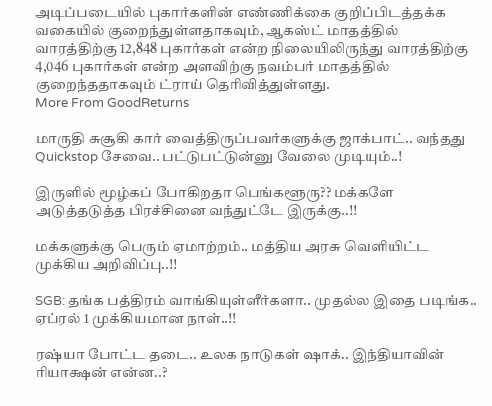அடிப்படையில் புகார்களின் எண்ணிக்கை குறிப்பிடத்தக்க வகையில் குறைந்துள்ளதாகவும், ஆகஸ்ட் மாதத்தில் வாரத்திற்கு 12,848 புகார்கள் என்ற நிலையிலிருந்து வாரத்திற்கு 4,046 புகார்கள் என்ற அளவிற்கு நவம்பர் மாதத்தில் குறைந்ததாகவும் ட்ராய் தெரிவித்துள்ளது.
More From GoodReturns

மாருதி சுசூகி கார் வைத்திருப்பவர்களுக்கு ஜாக்பாட்.. வந்தது Quickstop சேவை.. பட்டுபட்டுன்னு வேலை முடியும்..!

இருளில் மூழ்கப் போகிறதா பெங்களூரு?? மக்களே அடுத்தடுத்த பிரச்சினை வந்துட்டே இருக்கு..!!

மக்களுக்கு பெரும் ஏமாற்றம்.. மத்திய அரசு வெளியிட்ட முக்கிய அறிவிப்பு..!!

SGB: தங்க பத்திரம் வாங்கியுள்ளீர்களா.. முதல்ல இதை படிங்க.. ஏப்ரல் 1 முக்கியமான நாள்..!!

ரஷ்யா போட்ட தடை.. உலக நாடுகள் ஷாக்.. இந்தியாவின் ரியாக்ஷன் என்ன..?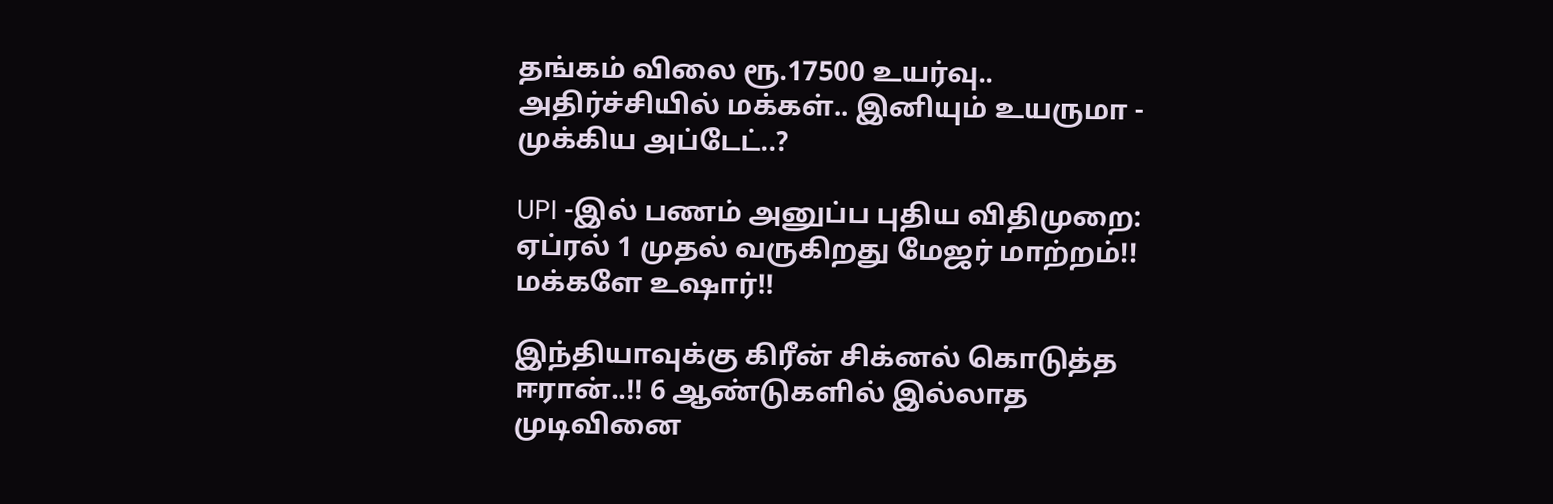தங்கம் விலை ரூ.17500 உயர்வு.. அதிர்ச்சியில் மக்கள்.. இனியும் உயருமா - முக்கிய அப்டேட்..?

UPI -இல் பணம் அனுப்ப புதிய விதிமுறை: ஏப்ரல் 1 முதல் வருகிறது மேஜர் மாற்றம்!! மக்களே உஷார்!!

இந்தியாவுக்கு கிரீன் சிக்னல் கொடுத்த ஈரான்..!! 6 ஆண்டுகளில் இல்லாத முடிவினை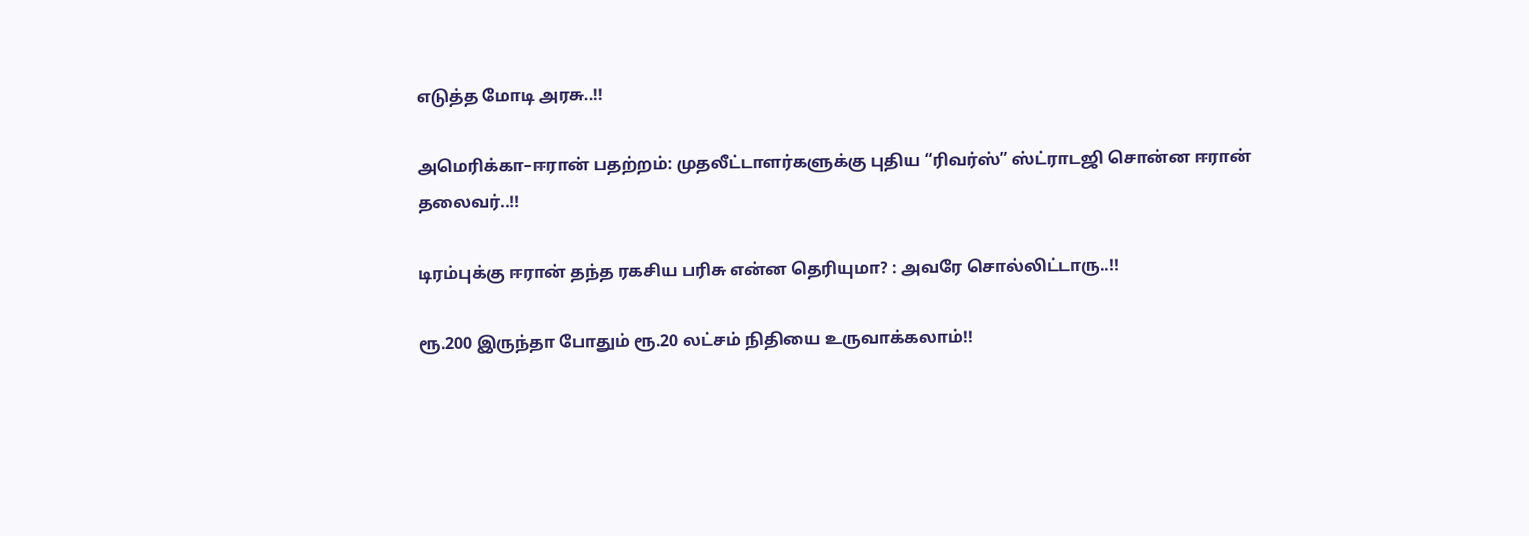எடுத்த மோடி அரசு..!!

அமெரிக்கா–ஈரான் பதற்றம்: முதலீட்டாளர்களுக்கு புதிய “ரிவர்ஸ்” ஸ்ட்ராடஜி சொன்ன ஈரான் தலைவர்..!!

டிரம்புக்கு ஈரான் தந்த ரகசிய பரிசு என்ன தெரியுமா? : அவரே சொல்லிட்டாரு..!!

ரூ.200 இருந்தா போதும் ரூ.20 லட்சம் நிதியை உருவாக்கலாம்!!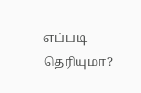எப்படி தெரியுமா?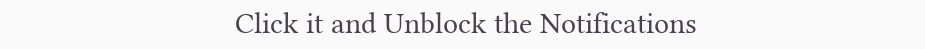Click it and Unblock the Notifications